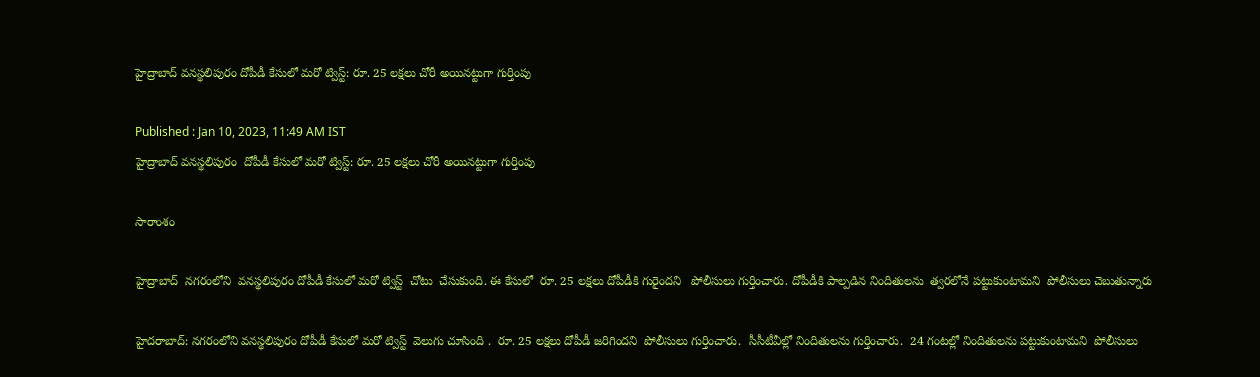హైద్రాబాద్ వనస్థలిపురం దోపీడీ కేసులో మరో ట్విస్ట్: రూ. 25 లక్షలు చోరీ అయినట్టుగా గుర్తింపు

Published : Jan 10, 2023, 11:49 AM IST
హైద్రాబాద్ వనస్థలిపురం  దోపీడీ కేసులో మరో ట్విస్ట్: రూ. 25 లక్షలు చోరీ అయినట్టుగా గుర్తింపు

సారాంశం

హైద్రాబాద్  నగరంలోని  వనస్థలిపురం దోపీడీ కేసులో మరో ట్విస్ట్  చోటు  చేసుకుంది. ఈ కేసులో  రూ. 25 లక్షలు దోపీడీకి గురైందని   పోలీసులు గుర్తించారు. దోపీడీకి పాల్పడిన నిందితులను  త్వరలోనే పట్టుకుంటామని  పోలీసులు చెబుతున్నారు

హైదరాబాద్: నగరంలోని వనస్థలిపురం దోపీడీ కేసులో మరో ట్విస్ట్  వెలుగు చూసింది .  రూ. 25 లక్షలు దోపీడీ జరిగిందని  పోలీసులు గుర్తించారు.  సీసీటీవీల్లో నిందితులను గుర్తించారు.  24 గంటల్లో నిందితులను పట్టుకుంటామని  పోలీసులు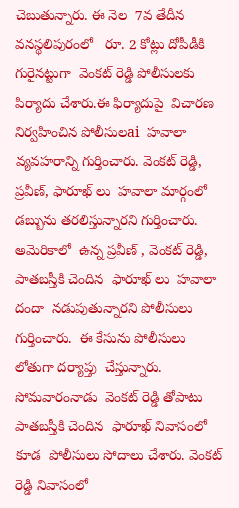చెబుతున్నారు. ఈ నెల  7వ తేదీన  వనస్థలిపురంలో   రూ. 2 కోట్లు దోపీడీకి గురైనట్టుగా  వెంకట్ రెడ్డి పోలీసులకు  పిర్యాదు చేశారు.ఈ ఫిర్యాదుపై  విచారణ నిర్వహించిన పోలీసులai  హవాలా  వ్యవహరాన్ని గుర్తించారు. వెంకట్ రెడ్డి, ప్రవీణ్, ఫారూఖ్ లు  హవాలా మార్గంలో డబ్బును తరలిస్తున్నారని గుర్తించారు. అమెరికాలో  ఉన్న ప్రవీణ్ , వెంకట్ రెడ్డి, పాతబస్తీకి చెందిన  ఫారూఖ్ లు  హవాలా దందా  నడుపుతున్నారని పోలీసులు గుర్తించారు.  ఈ కేసును పోలీసులు  లోతుగా దర్యాప్తు  చేస్తున్నారు.  సోమవారంనాడు  వెంకట్ రెడ్డి తోపాటు పాతబస్తీకి చెందిన  ఫారూఖ్ నివాసంలో కూడ  పోలీసులు సోదాలు చేశారు. వెంకట్ రెడ్డి నివాసంలో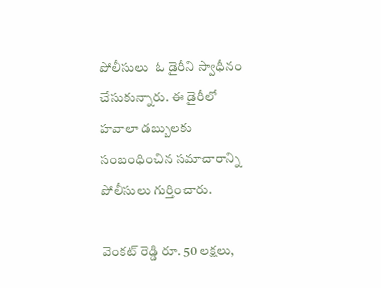పోలీసులు  ఓ డైరీని స్వాధీనం చేసుకున్నారు. ఈ డైరీలో  హవాలా డబ్బులకు  సంబంధించిన సమాచారాన్ని పోలీసులు గుర్తించారు.

వెంకట్ రెడ్డి రూ. 50 లక్షలు,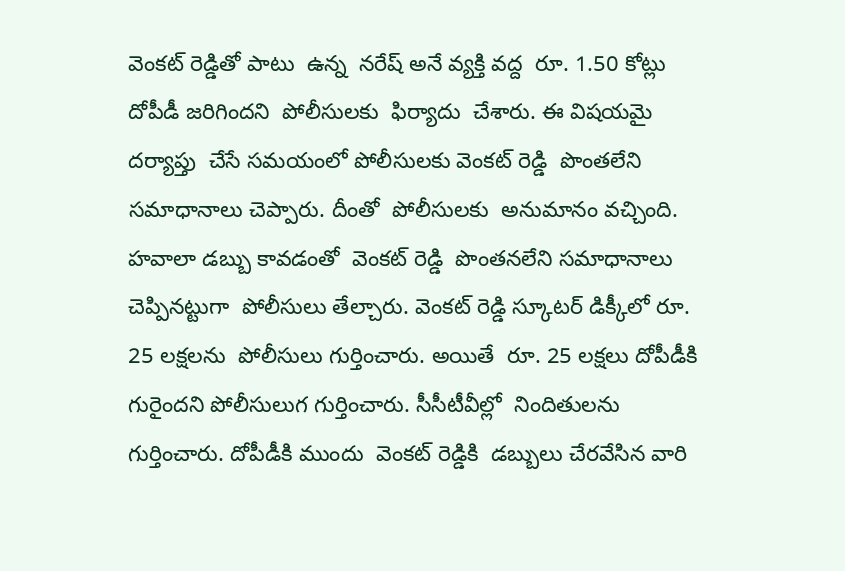వెంకట్ రెడ్డితో పాటు  ఉన్న  నరేష్ అనే వ్యక్తి వద్ద  రూ. 1.50 కోట్లు  దోపీడీ జరిగిందని  పోలీసులకు  ఫిర్యాదు  చేశారు. ఈ విషయమై  దర్యాప్తు  చేసే సమయంలో పోలీసులకు వెంకట్ రెడ్డి  పొంతలేని సమాధానాలు చెప్పారు. దీంతో  పోలీసులకు  అనుమానం వచ్చింది. హవాలా డబ్బు కావడంతో  వెంకట్ రెడ్డి  పొంతనలేని సమాధానాలు చెప్పినట్టుగా  పోలీసులు తేల్చారు. వెంకట్ రెడ్డి స్కూటర్ డిక్కీలో రూ. 25 లక్షలను  పోలీసులు గుర్తించారు. అయితే  రూ. 25 లక్షలు దోపీడీకి గురైందని పోలీసులుగ గుర్తించారు. సీసీటీవీల్లో  నిందితులను  గుర్తించారు. దోపీడీకి ముందు  వెంకట్ రెడ్డికి  డబ్బులు చేరవేసిన వారి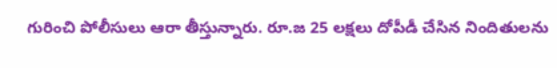గురించి పోలీసులు ఆరా తీస్తున్నారు. రూ.జ 25 లక్షలు దోపీడీ చేసిన నిందితులను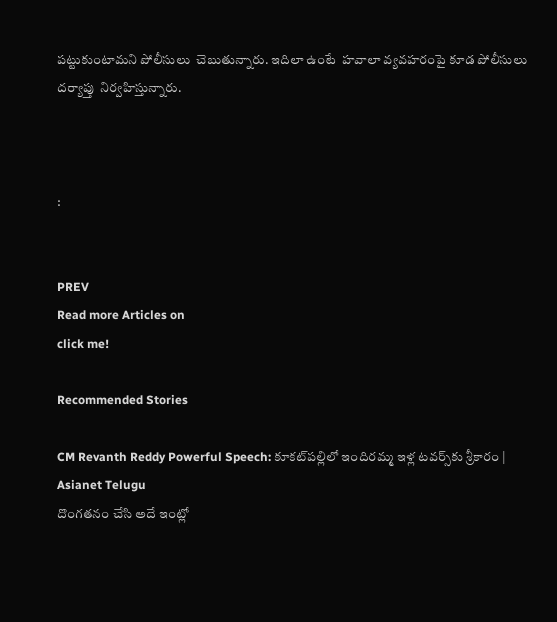పట్టుకుంటామని పోలీసులు  చెబుతున్నారు. ఇదిలా ఉంటే  హవాలా వ్యవహరంపై కూడ పోలీసులు దర్యాప్తు  నిర్వహిస్తున్నారు.



:


PREV
Read more Articles on
click me!

Recommended Stories

CM Revanth Reddy Powerful Speech: కూకట్‌పల్లిలో ఇందిరమ్మ ఇళ్ల టవర్స్‌కు శ్రీకారం | Asianet Telugu
దొంగతనం చేసి అదే ఇంట్లో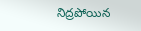నిద్రపోయిన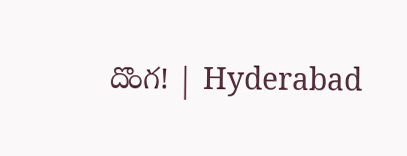దొంగ! | Hyderabad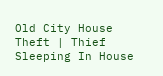Old City House Theft | Thief Sleeping In House